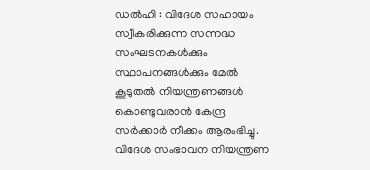ഡൽഹി : വിദേശ സഹായം സ്വീകരിക്കുന്ന സന്നദ്ധ സംഘടനകൾക്കും സ്ഥാപനങ്ങൾക്കും മേൽ കൂടുതൽ നിയന്ത്രണങ്ങൾ കൊണ്ടുവരാൻ കേന്ദ്ര സർക്കാർ നീക്കം ആരംഭിച്ചു. വിദേശ സംഭാവന നിയന്ത്രണ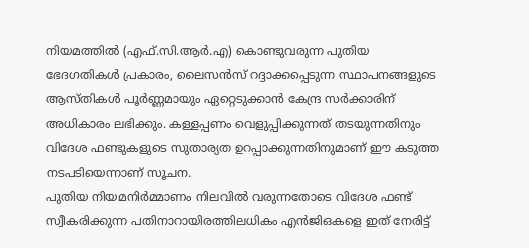നിയമത്തിൽ (എഫ്.സി.ആർ.എ) കൊണ്ടുവരുന്ന പുതിയ ഭേദഗതികൾ പ്രകാരം, ലൈസൻസ് റദ്ദാക്കപ്പെടുന്ന സ്ഥാപനങ്ങളുടെ ആസ്തികൾ പൂർണ്ണമായും ഏറ്റെടുക്കാൻ കേന്ദ്ര സർക്കാരിന് അധികാരം ലഭിക്കും. കള്ളപ്പണം വെളുപ്പിക്കുന്നത് തടയുന്നതിനും വിദേശ ഫണ്ടുകളുടെ സുതാര്യത ഉറപ്പാക്കുന്നതിനുമാണ് ഈ കടുത്ത നടപടിയെന്നാണ് സൂചന.
പുതിയ നിയമനിർമ്മാണം നിലവിൽ വരുന്നതോടെ വിദേശ ഫണ്ട് സ്വീകരിക്കുന്ന പതിനാറായിരത്തിലധികം എൻജിഒകളെ ഇത് നേരിട്ട്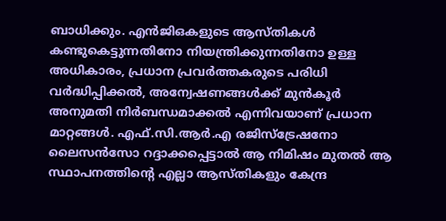ബാധിക്കും. എൻജിഒകളുടെ ആസ്തികൾ കണ്ടുകെട്ടുന്നതിനോ നിയന്ത്രിക്കുന്നതിനോ ഉള്ള അധികാരം, പ്രധാന പ്രവർത്തകരുടെ പരിധി വർദ്ധിപ്പിക്കൽ, അന്വേഷണങ്ങൾക്ക് മുൻകൂർ അനുമതി നിർബന്ധമാക്കൽ എന്നിവയാണ് പ്രധാന മാറ്റങ്ങൾ. എഫ്.സി.ആർ.എ രജിസ്ട്രേഷനോ ലൈസൻസോ റദ്ദാക്കപ്പെട്ടാൽ ആ നിമിഷം മുതൽ ആ സ്ഥാപനത്തിന്റെ എല്ലാ ആസ്തികളും കേന്ദ്ര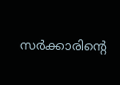സർക്കാരിന്റെ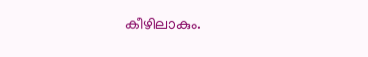കീഴിലാകും.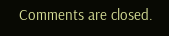Comments are closed.